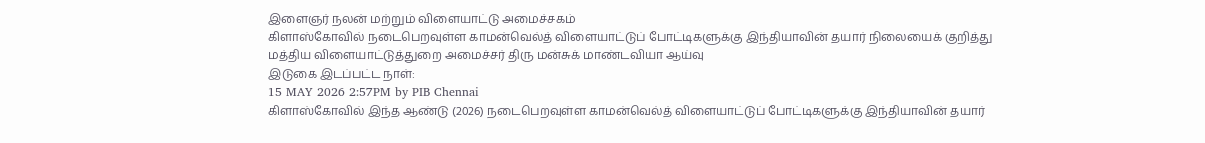இளைஞர் நலன் மற்றும் விளையாட்டு அமைச்சகம்
கிளாஸ்கோவில் நடைபெறவுள்ள காமன்வெல்த் விளையாட்டுப் போட்டிகளுக்கு இந்தியாவின் தயார் நிலையைக் குறித்து மத்திய விளையாட்டுத்துறை அமைச்சர் திரு மன்சுக் மாண்டவியா ஆய்வு
இடுகை இடப்பட்ட நாள்:
15 MAY 2026 2:57PM by PIB Chennai
கிளாஸ்கோவில் இந்த ஆண்டு (2026) நடைபெறவுள்ள காமன்வெல்த் விளையாட்டுப் போட்டிகளுக்கு இந்தியாவின் தயார்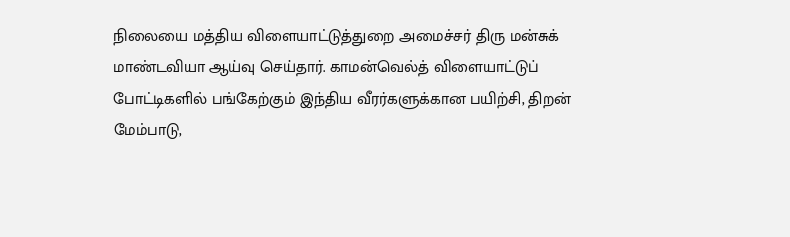நிலையை மத்திய விளையாட்டுத்துறை அமைச்சர் திரு மன்சுக் மாண்டவியா ஆய்வு செய்தார். காமன்வெல்த் விளையாட்டுப் போட்டிகளில் பங்கேற்கும் இந்திய வீரர்களுக்கான பயிற்சி, திறன் மேம்பாடு,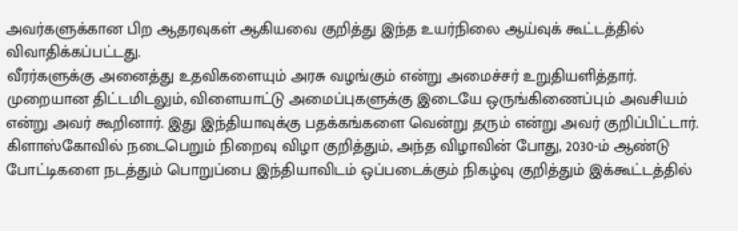அவர்களுக்கான பிற ஆதரவுகள் ஆகியவை குறித்து இந்த உயர்நிலை ஆய்வுக் கூட்டத்தில் விவாதிக்கப்பட்டது.
வீரர்களுக்கு அனைத்து உதவிகளையும் அரசு வழங்கும் என்று அமைச்சர் உறுதியளித்தார். முறையான திட்டமிடலும், விளையாட்டு அமைப்புகளுக்கு இடையே ஒருங்கிணைப்பும் அவசியம் என்று அவர் கூறினார். இது இந்தியாவுக்கு பதக்கங்களை வென்று தரும் என்று அவர் குறிப்பிட்டார்.
கிளாஸ்கோவில் நடைபெறும் நிறைவு விழா குறித்தும், அந்த விழாவின் போது, 2030-ம் ஆண்டு போட்டிகளை நடத்தும் பொறுப்பை இந்தியாவிடம் ஒப்படைக்கும் நிகழ்வு குறித்தும் இக்கூட்டத்தில்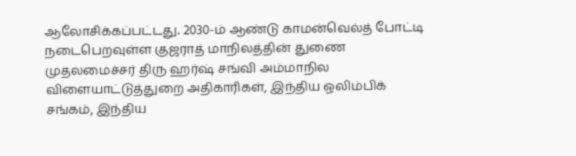ஆலோசிக்கப்பட்டது. 2030-ம் ஆண்டு காமன்வெல்த் போட்டி நடைபெறவுள்ள குஜராத் மாநிலத்தின் துணை முதலமைச்சர் திரு ஹர்ஷ் சங்வி அம்மாநில விளையாட்டுத்துறை அதிகாரிகள், இந்திய ஒலிம்பிக் சங்கம், இந்திய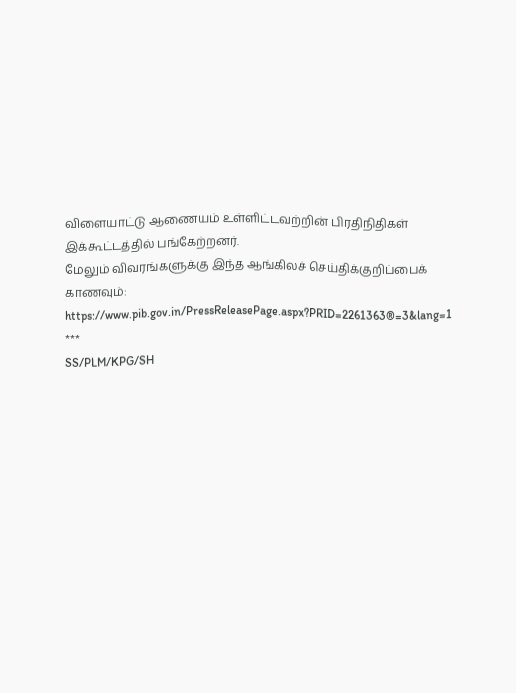விளையாட்டு ஆணையம் உள்ளிட்டவற்றின் பிரதிநிதிகள் இக்கூட்டத்தில் பங்கேற்றனர்.
மேலும் விவரங்களுக்கு இந்த ஆங்கிலச் செய்திக்குறிப்பைக் காணவும்: https://www.pib.gov.in/PressReleasePage.aspx?PRID=2261363®=3&lang=1
***
SS/PLM/KPG/SH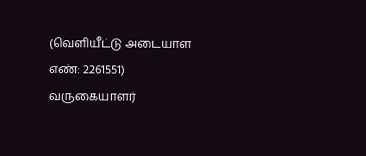(வெளியீட்டு அடையாள எண்: 2261551)
வருகையாளர்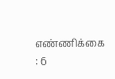எண்ணிக்கை : 6